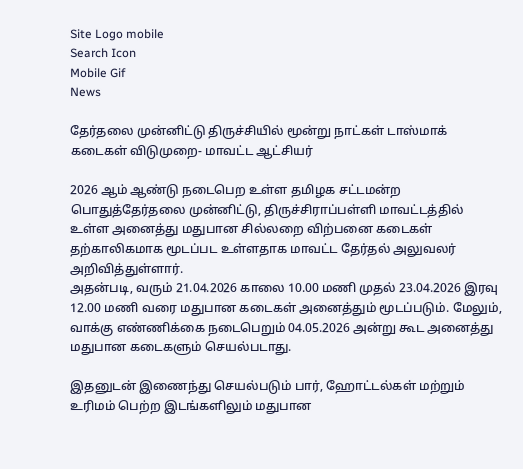Site Logo mobile
Search Icon
Mobile Gif
News

தேர்தலை முன்னிட்டு திருச்சியில் மூன்று நாட்கள் டாஸ்மாக் கடைகள் விடுமுறை- மாவட்ட ஆட்சியர்

2026 ஆம் ஆண்டு நடைபெற உள்ள தமிழக சட்டமன்ற பொதுத்தேர்தலை முன்னிட்டு, திருச்சிராப்பள்ளி மாவட்டத்தில் உள்ள அனைத்து மதுபான சில்லறை விற்பனை கடைகள் தற்காலிகமாக மூடப்பட உள்ளதாக மாவட்ட தேர்தல் அலுவலர் அறிவித்துள்ளார்.
அதன்படி, வரும் 21.04.2026 காலை 10.00 மணி முதல் 23.04.2026 இரவு 12.00 மணி வரை மதுபான கடைகள் அனைத்தும் மூடப்படும். மேலும், வாக்கு எண்ணிக்கை நடைபெறும் 04.05.2026 அன்று கூட அனைத்து மதுபான கடைகளும் செயல்படாது.

இதனுடன் இணைந்து செயல்படும் பார், ஹோட்டல்கள் மற்றும் உரிமம் பெற்ற இடங்களிலும் மதுபான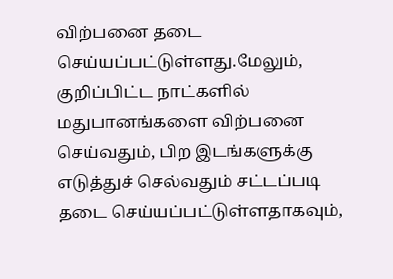விற்பனை தடை செய்யப்பட்டுள்ளது.மேலும், குறிப்பிட்ட நாட்களில் மதுபானங்களை விற்பனை செய்வதும், பிற இடங்களுக்கு எடுத்துச் செல்வதும் சட்டப்படி தடை செய்யப்பட்டுள்ளதாகவும்,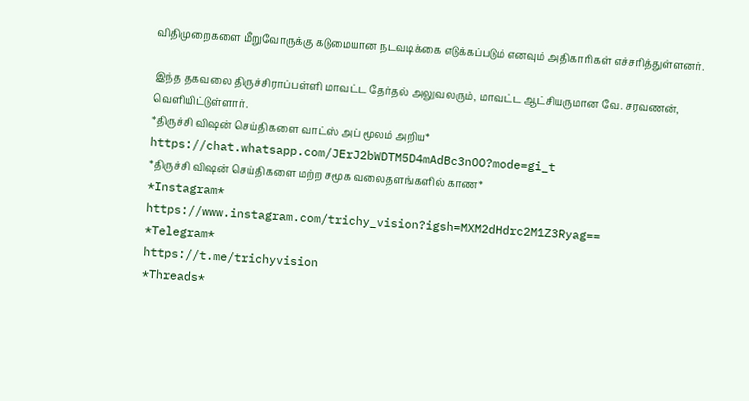விதிமுறைகளை மீறுவோருக்கு கடுமையான நடவடிக்கை எடுக்கப்படும் எனவும் அதிகாரிகள் எச்சரித்துள்ளனர்.

இந்த தகவலை திருச்சிராப்பள்ளி மாவட்ட தேர்தல் அலுவலரும், மாவட்ட ஆட்சியருமான வே. சரவணன், வெளியிட்டுள்ளார்.
*திருச்சி விஷன் செய்திகளை வாட்ஸ் அப் மூலம் அறிய*
https://chat.whatsapp.com/JErJ2bWDTM5D4mAdBc3nOO?mode=gi_t
*திருச்சி விஷன் செய்திகளை மற்ற சமூக வலைதளங்களில் காண*
*Instagram*
https://www.instagram.com/trichy_vision?igsh=MXM2dHdrc2M1Z3Ryag==
*Telegram*
https://t.me/trichyvision
*Threads*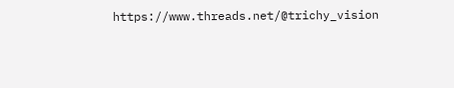https://www.threads.net/@trichy_vision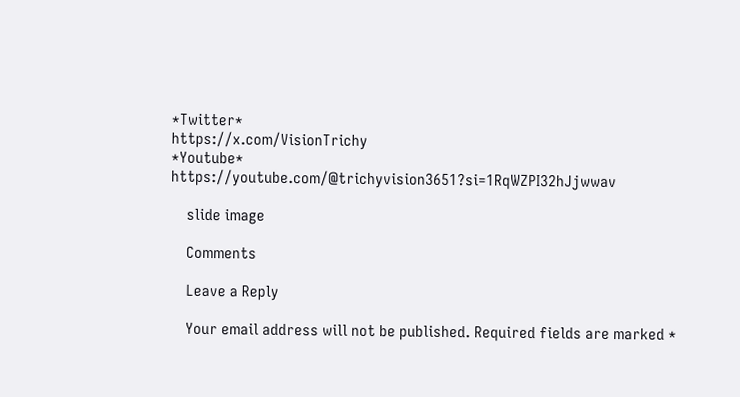*Twitter*
https://x.com/VisionTrichy
*Youtube*
https://youtube.com/@trichyvision3651?si=1RqWZPI32hJjwwav

    slide image

    Comments

    Leave a Reply

    Your email address will not be published. Required fields are marked *